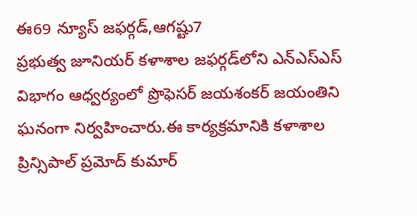ఈ69 న్యూస్ జఫర్గడ్,ఆగష్టు7
ప్రభుత్వ జూనియర్ కళాశాల జఫర్గడ్‌లోని ఎన్ఎస్ఎస్ విభాగం ఆధ్వర్యంలో ప్రొఫెసర్ జయశంకర్ జయంతిని ఘనంగా నిర్వహించారు.ఈ కార్యక్రమానికి కళాశాల ప్రిన్సిపాల్ ప్రమోద్ కుమార్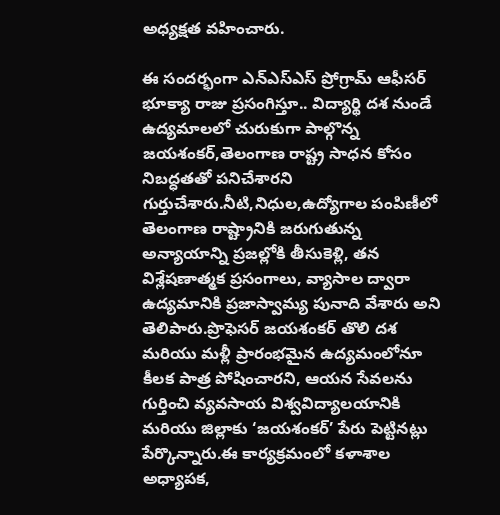అధ్యక్షత వహించారు.

ఈ సందర్భంగా ఎన్ఎస్ఎస్ ప్రోగ్రామ్ ఆఫీసర్ భూక్యా రాజు ప్రసంగిస్తూ.. విద్యార్థి దశ నుండే ఉద్యమాలలో చురుకుగా పాల్గొన్న జయశంకర్,తెలంగాణ రాష్ట్ర సాధన కోసం నిబద్ధతతో పనిచేశారని గుర్తుచేశారు.నీటి,నిధుల,ఉద్యోగాల పంపిణీలో తెలంగాణ రాష్ట్రానికి జరుగుతున్న అన్యాయాన్ని ప్రజల్లోకి తీసుకెళ్లి, తన విశ్లేషణాత్మక ప్రసంగాలు, వ్యాసాల ద్వారా ఉద్యమానికి ప్రజాస్వామ్య పునాది వేశారు అని తెలిపారు.ప్రొఫెసర్ జయశంకర్ తొలి దశ మరియు మళ్లీ ప్రారంభమైన ఉద్యమంలోనూ కీలక పాత్ర పోషించారని, ఆయన సేవలను గుర్తించి వ్యవసాయ విశ్వవిద్యాలయానికి మరియు జిల్లాకు ‘జయశంకర్’ పేరు పెట్టినట్లు పేర్కొన్నారు.ఈ కార్యక్రమంలో కళాశాల అధ్యాపక,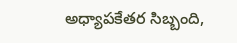అధ్యాపకేతర సిబ్బంది,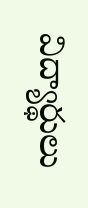విద్యార్థులు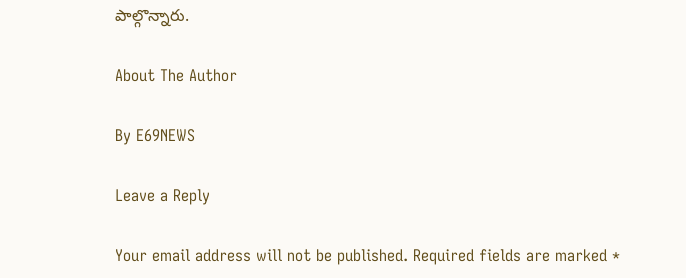పాల్గొన్నారు.

About The Author

By E69NEWS

Leave a Reply

Your email address will not be published. Required fields are marked *